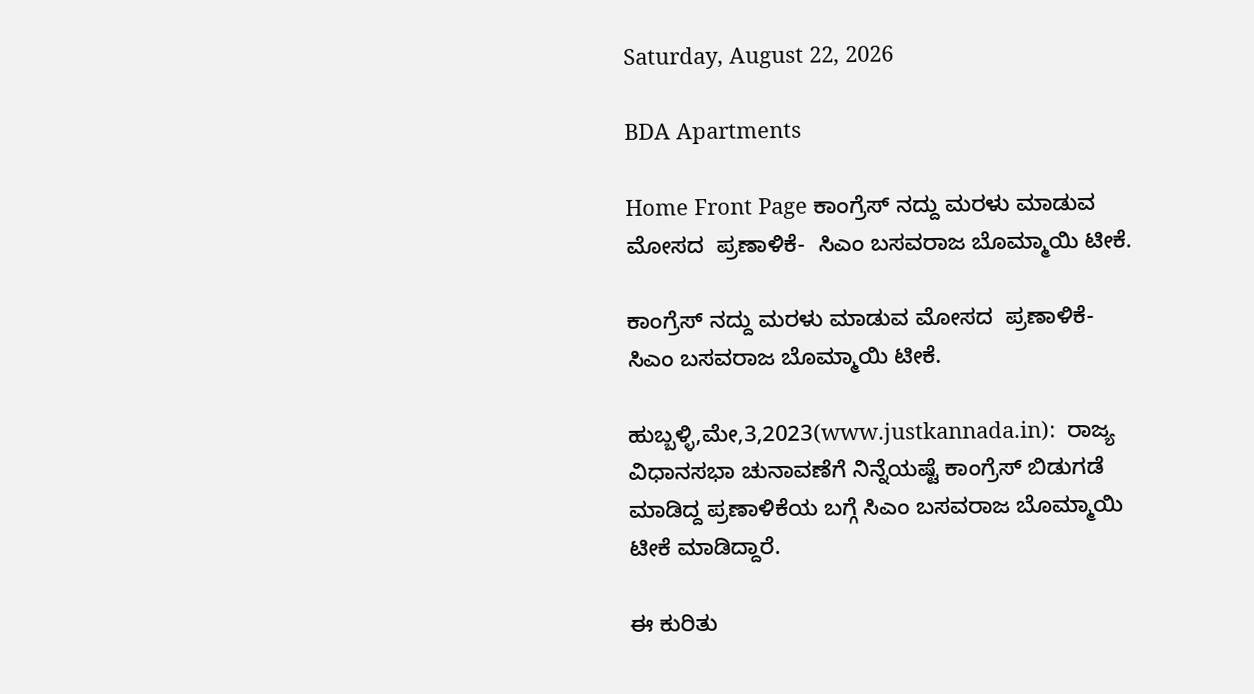Saturday, August 22, 2026

BDA Apartments

Home Front Page ಕಾಂಗ್ರೆಸ್ ನದ್ದು ಮರಳು ಮಾಡುವ ಮೋಸದ  ಪ್ರಣಾಳಿಕೆ-  ಸಿಎಂ ಬಸವರಾಜ ಬೊಮ್ಮಾಯಿ ಟೀಕೆ.

ಕಾಂಗ್ರೆಸ್ ನದ್ದು ಮರಳು ಮಾಡುವ ಮೋಸದ  ಪ್ರಣಾಳಿಕೆ-  ಸಿಎಂ ಬಸವರಾಜ ಬೊಮ್ಮಾಯಿ ಟೀಕೆ.

ಹುಬ್ಬಳ್ಳಿ,ಮೇ,3,2023(www.justkannada.in):  ರಾಜ್ಯ ವಿಧಾನಸಭಾ ಚುನಾವಣೆಗೆ ನಿನ್ನೆಯಷ್ಟೆ ಕಾಂಗ್ರೆಸ್ ಬಿಡುಗಡೆ ಮಾಡಿದ್ದ ಪ್ರಣಾಳಿಕೆಯ ಬಗ್ಗೆ ಸಿಎಂ ಬಸವರಾಜ ಬೊಮ್ಮಾಯಿ ಟೀಕೆ ಮಾಡಿದ್ದಾರೆ.

ಈ ಕುರಿತು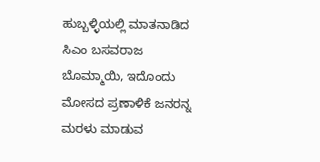ಹುಬ್ಬಳ್ಳಿಯಲ್ಲಿ ಮಾತನಾಡಿದ ಸಿಎಂ ಬಸವರಾಜ ಬೊಮ್ಮಾಯಿ, ಇದೊಂದು ಮೋಸದ ಪ್ರಣಾಳಿಕೆ ಜನರನ್ನ ಮರಳು ಮಾಡುವ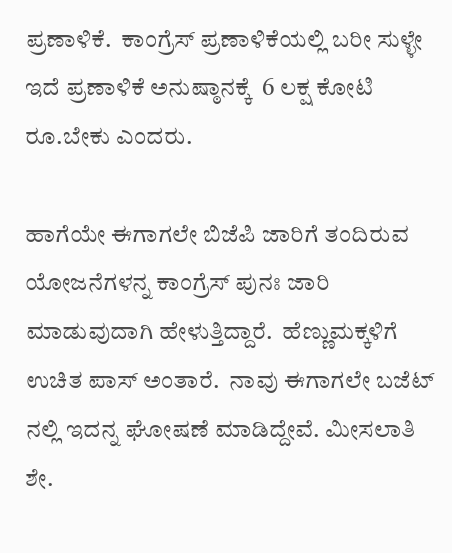ಪ್ರಣಾಳಿಕೆ.  ಕಾಂಗ್ರೆಸ್ ಪ್ರಣಾಳಿಕೆಯಲ್ಲಿ ಬರೀ ಸುಳ್ಳೇ ಇದೆ ಪ್ರಣಾಳಿಕೆ ಅನುಷ್ಠಾನಕ್ಕೆ  6 ಲಕ್ಷ ಕೋಟಿ ರೂ.ಬೇಕು ಎಂದರು.

ಹಾಗೆಯೇ ಈಗಾಗಲೇ ಬಿಜೆಪಿ ಜಾರಿಗೆ ತಂದಿರುವ ಯೋಜನೆಗಳನ್ನ ಕಾಂಗ್ರೆಸ್ ಪುನಃ ಜಾರಿ ಮಾಡುವುದಾಗಿ ಹೇಳುತ್ತಿದ್ದಾರೆ.  ಹೆಣ್ಣುಮಕ್ಕಳಿಗೆ ಉಚಿತ ಪಾಸ್ ಅಂತಾರೆ.  ನಾವು ಈಗಾಗಲೇ ಬಜೆಟ್ ನಲ್ಲಿ ಇದನ್ನ ಘೋಷಣೆ ಮಾಡಿದ್ದೇವೆ. ಮೀಸಲಾತಿ  ಶೇ.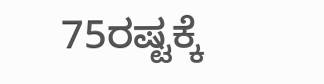75ರಷ್ಟಕ್ಕೆ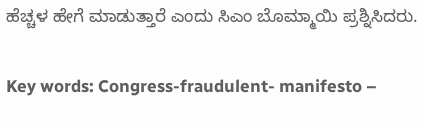ಹೆಚ್ಚಳ ಹೇಗೆ ಮಾಡುತ್ತಾರೆ ಎಂದು ಸಿಎಂ ಬೊಮ್ಮಾಯಿ ಪ್ರಶ್ನಿಸಿದರು.

Key words: Congress-fraudulent- manifesto –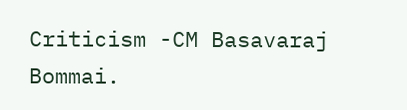Criticism -CM Basavaraj Bommai.